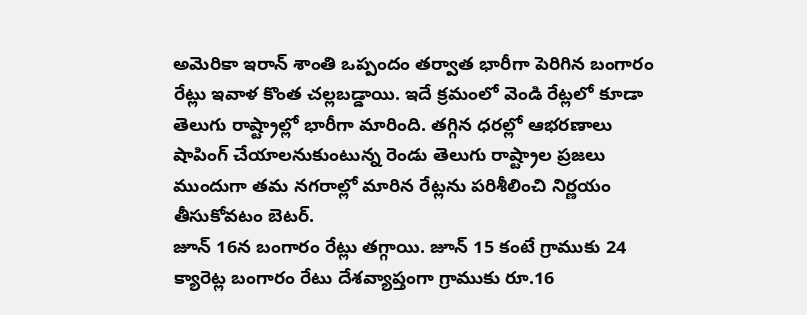అమెరికా ఇరాన్ శాంతి ఒప్పందం తర్వాత భారీగా పెరిగిన బంగారం రేట్లు ఇవాళ కొంత చల్లబడ్డాయి. ఇదే క్రమంలో వెండి రేట్లలో కూడా తెలుగు రాష్ట్రాల్లో భారీగా మారింది. తగ్గిన ధరల్లో ఆభరణాలు షాపింగ్ చేయాలనుకుంటున్న రెండు తెలుగు రాష్ట్రాల ప్రజలు ముందుగా తమ నగరాల్లో మారిన రేట్లను పరిశీలించి నిర్ణయం తీసుకోవటం బెటర్.
జూన్ 16న బంగారం రేట్లు తగ్గాయి. జూన్ 15 కంటే గ్రాముకు 24 క్యారెట్ల బంగారం రేటు దేశవ్యాప్తంగా గ్రాముకు రూ.16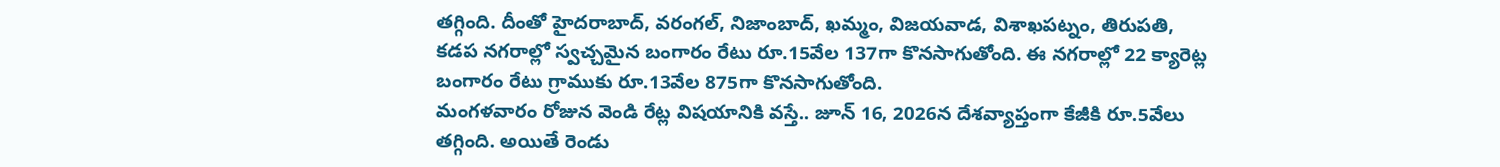తగ్గింది. దీంతో హైదరాబాద్, వరంగల్, నిజాంబాద్, ఖమ్మం, విజయవాడ, విశాఖపట్నం, తిరుపతి, కడప నగరాల్లో స్వచ్చమైన బంగారం రేటు రూ.15వేల 137గా కొనసాగుతోంది. ఈ నగరాల్లో 22 క్యారెట్ల బంగారం రేటు గ్రాముకు రూ.13వేల 875గా కొనసాగుతోంది.
మంగళవారం రోజున వెండి రేట్ల విషయానికి వస్తే.. జూన్ 16, 2026న దేశవ్యాప్తంగా కేజీకి రూ.5వేలు తగ్గింది. అయితే రెండు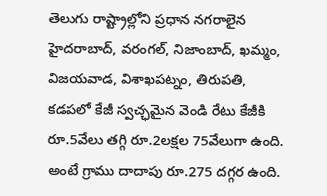తెలుగు రాష్ట్రాల్లోని ప్రధాన నగరాలైన హైదరాబాద్, వరంగల్, నిజాంబాద్, ఖమ్మం, విజయవాడ, విశాఖపట్నం, తిరుపతి, కడపలో కేజీ స్వచ్ఛమైన వెండి రేటు కేజీకి రూ.5వేలు తగ్గి రూ.2లక్షల 75వేలుగా ఉంది. అంటే గ్రాము దాదాపు రూ.275 దగ్గర ఉంది.